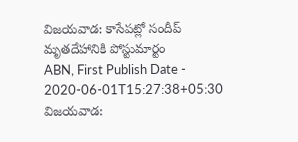విజయవాడ: కాసేపట్లో సందీప్ మృతదేహానికి పోస్టుమార్టం
ABN, First Publish Date - 2020-06-01T15:27:38+05:30
విజయవాడ: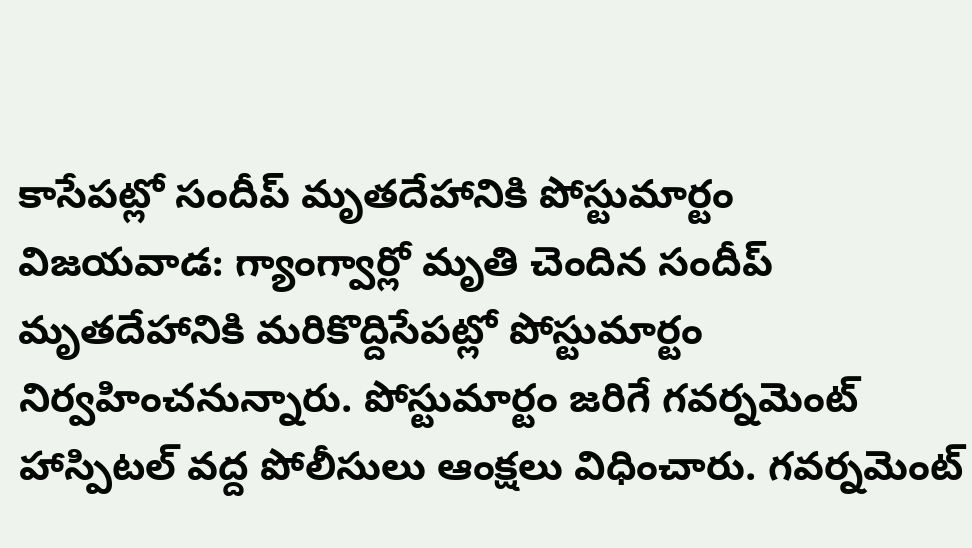కాసేపట్లో సందీప్ మృతదేహానికి పోస్టుమార్టం
విజయవాడ: గ్యాంగ్వార్లో మృతి చెందిన సందీప్ మృతదేహానికి మరికొద్దిసేపట్లో పోస్టుమార్టం నిర్వహించనున్నారు. పోస్టుమార్టం జరిగే గవర్నమెంట్ హాస్పిటల్ వద్ద పోలీసులు ఆంక్షలు విధించారు. గవర్నమెంట్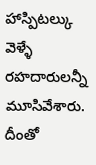హాస్పిటల్కు వెళ్ళే రహదారులన్నీ మూసివేశారు. దీంతో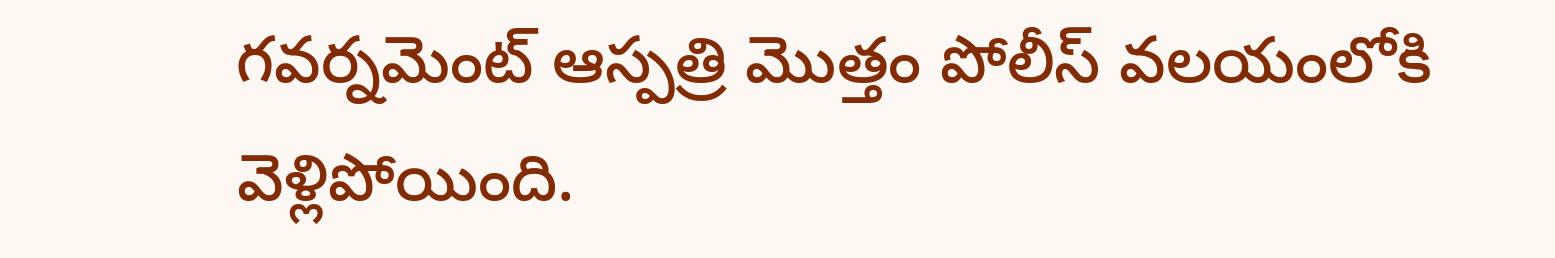గవర్నమెంట్ ఆస్పత్రి మొత్తం పోలీస్ వలయంలోకి వెళ్లిపోయింది.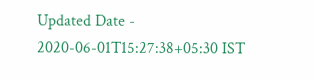Updated Date - 2020-06-01T15:27:38+05:30 IST